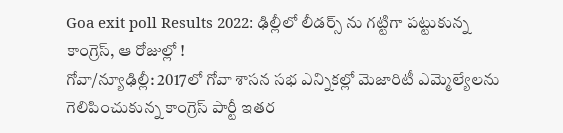Goa exit poll Results 2022: ఢిల్లీలో లీడర్స్ ను గట్టిగా పట్టుకున్న కాంగ్రెస్, ఆ రోజుల్లో !
గోవా/న్యూఢిల్లీ: 2017లో గోవా శాసన సభ ఎన్నికల్లో మెజారిటీ ఎమ్మెల్యేలను గెలిపించుకున్న కాంగ్రెస్ పార్టీ ఇతర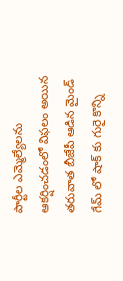పార్టీల ఎమ్మెల్యేలను ఆకర్షించడంలో విఫలం అయిన తరువాత బీజేపీ ఆడిన మైండ్ గేమ్ లో షాక్ కు గురై కొన్ని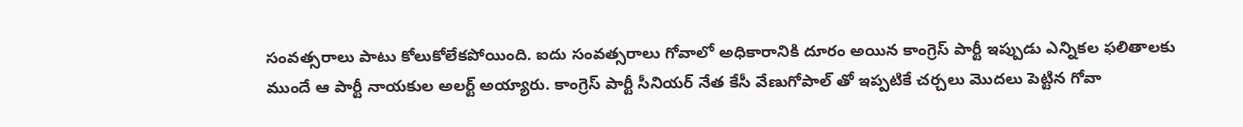సంవత్సరాలు పాటు కోలుకోలేకపోయింది. ఐదు సంవత్సరాలు గోవాలో అధికారానికి దూరం అయిన కాంగ్రెస్ పార్టీ ఇప్పుడు ఎన్నికల ఫలితాలకు ముందే ఆ పార్టీ నాయకుల అలర్ట్ అయ్యారు. కాంగ్రెస్ పార్టీ సీనియర్ నేత కేసీ వేణుగోపాల్ తో ఇప్పటికే చర్చలు మొదలు పెట్టిన గోవా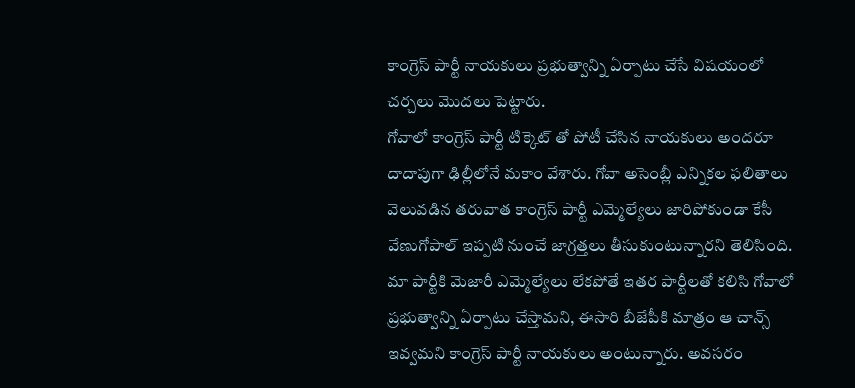కాంగ్రెస్ పార్టీ నాయకులు ప్రభుత్వాన్ని ఏర్పాటు చేసే విషయంలో చర్చలు మొదలు పెట్టారు.
గోవాలో కాంగ్రెస్ పార్టీ టిక్కెట్ తో పోటీ చేసిన నాయకులు అందరూ దాదాపుగా ఢిల్లీలోనే మకాం వేశారు. గోవా అసెంబ్లీ ఎన్నికల ఫలితాలు వెలువడిన తరువాత కాంగ్రెస్ పార్టీ ఎమ్మెల్యేలు జారిపోకుండా కేసీ వేణుగోపాల్ ఇప్పటి నుంచే జాగ్రత్తలు తీసుకుంటున్నారని తెలిసింది. మా పార్టీకి మెజారీ ఎమ్మెల్యేలు లేకపోతే ఇతర పార్టీలతో కలిసి గోవాలో ప్రభుత్వాన్ని ఏర్పాటు చేస్తామని, ఈసారి బీజేపీకి మాత్రం ఆ చాన్స్ ఇవ్వమని కాంగ్రెస్ పార్టీ నాయకులు అంటున్నారు. అవసరం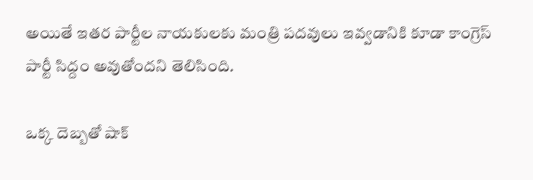అయితే ఇతర పార్టీల నాయకులకు మంత్రి పదవులు ఇవ్వడానికి కూడా కాంగ్రెస్ పార్టీ సిద్దం అవుతోందని తెలిసింది.

ఒక్క దెబ్బతో షాక్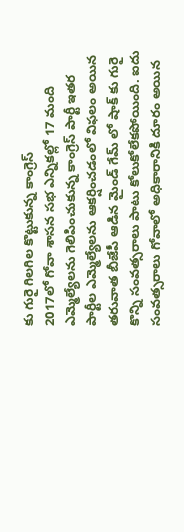కు గురై గిలగిల కొట్టుకున్న కాంగ్రెస్
2017లో గోవా శాసన సభ ఎన్నికల్లో 17 మంది ఎమ్మెల్యేలను గెలిపించుకున్న కాంగ్రెస్ పార్టీ ఇతర పార్టీల ఎమ్మెల్యేలను ఆకర్షించడంలో విఫలం అయిన తరువాత బీజేపీ ఆడిన మైండ్ గేమ్ లో షాక్ కు గురై కొన్ని సంవత్సరాలు పాటు కోలుకోలేకపోయింది. ఐదు సంవత్సరాలు గోవాలో అధికారానికి దూరం అయిన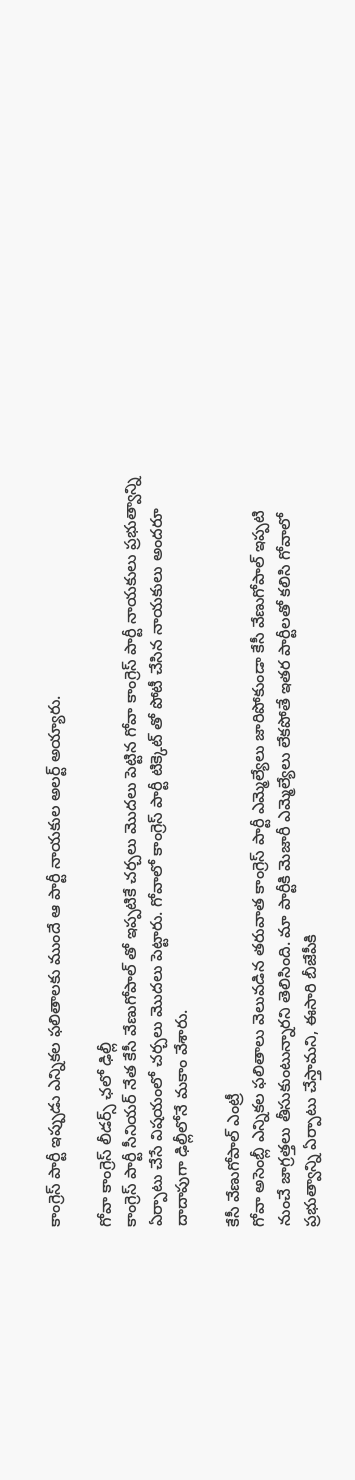కాంగ్రెస్ పార్టీ ఇప్పుడు ఎన్నికల ఫలితాలకు ముందే ఆ పార్టీ నాయకుల అలర్ట్ అయ్యారు.

గోవా కాంగ్రెస్ లీడర్స్ ఛలో ఢిల్లీ
కాంగ్రెస్ పార్టీ సీనియర్ నేత కేసీ వేణుగోపాల్ తో ఇప్పటికే చర్చలు మొదలు పెట్టిన గోవా కాంగ్రెస్ పార్టీ నాయకులు ప్రభుత్వాన్ని ఏర్పాటు చేసే విషయంలో చర్చలు మొదలు పెట్టారు. గోవాలో కాంగ్రెస్ పార్టీ టిక్కెట్ తో పోటీ చేసిన నాయకులు అందరూ దాదాపుగా ఢిల్లీలోనే మకాం వేశారు.

కేసీ వేణుగోపాల్ ఎంట్రీ
గోవా అసెంబ్లీ ఎన్నికల ఫలితాలు వెలువడిన తరువాత కాంగ్రెస్ పార్టీ ఎమ్మెల్యేలు జారిపోకుండా కేసీ వేణుగోపాల్ ఇప్పటి నుంచే జాగ్రత్తలు తీసుకుంటున్నారని తెలిసింది. మా పార్టీకి మెజారీ ఎమ్మెల్యేలు లేకపోతే ఇతర పార్టీలతో కలిసి గోవాలో ప్రభుత్వాన్ని ఏర్పాటు చేస్తామని, ఈసారి బీజేపీకి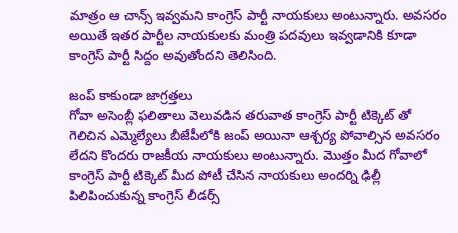మాత్రం ఆ చాన్స్ ఇవ్వమని కాంగ్రెస్ పార్టీ నాయకులు అంటున్నారు. అవసరం అయితే ఇతర పార్టీల నాయకులకు మంత్రి పదవులు ఇవ్వడానికి కూడా కాంగ్రెస్ పార్టీ సిద్దం అవుతోందని తెలిసింది.

జంప్ కాకుండా జాగ్రత్తలు
గోవా అసెంబ్లీ ఫలితాలు వెలువడిన తరువాత కాంగ్రెస్ పార్టీ టిక్కెట్ తో గెలిచిన ఎమ్మెల్యేలు బీజేపీలోకి జంప్ అయినా ఆశ్చర్య పోవాల్సిన అవసరం లేదని కొందరు రాజకీయ నాయకులు అంటున్నారు. మొత్తం మీద గోవాలో కాంగ్రెస్ పార్టీ టిక్కెట్ మీద పోటీ చేసిన నాయకులు అందర్ని ఢిల్లీ పిలిపించుకున్న కాంగ్రెస్ లీడర్స్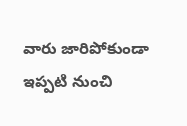వారు జారిపోకుండా ఇప్పటి నుంచి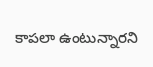కాపలా ఉంటున్నారని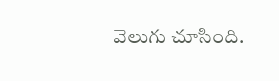వెలుగు చూసింది.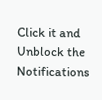Click it and Unblock the Notifications